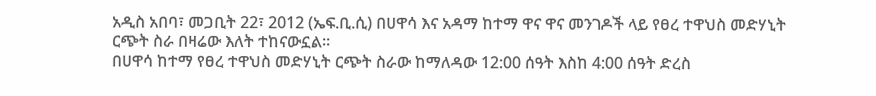አዲስ አበባ፣ መጋቢት 22፣ 2012 (ኤፍ.ቢ.ሲ) በሀዋሳ እና አዳማ ከተማ ዋና ዋና መንገዶች ላይ የፀረ ተዋህስ መድሃኒት ርጭት ስራ በዛሬው እለት ተከናውኗል።
በሀዋሳ ከተማ የፀረ ተዋህስ መድሃኒት ርጭት ስራው ከማለዳው 12:00 ሰዓት እስከ 4:00 ሰዓት ድረስ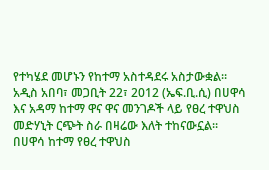የተካሄደ መሆኑን የከተማ አስተዳደሩ አስታውቋል።
አዲስ አበባ፣ መጋቢት 22፣ 2012 (ኤፍ.ቢ.ሲ) በሀዋሳ እና አዳማ ከተማ ዋና ዋና መንገዶች ላይ የፀረ ተዋህስ መድሃኒት ርጭት ስራ በዛሬው እለት ተከናውኗል።
በሀዋሳ ከተማ የፀረ ተዋህስ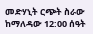መድሃኒት ርጭት ስራው ከማለዳው 12:00 ሰዓት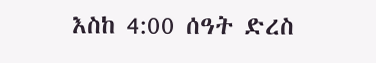እስከ 4:00 ሰዓት ድረስ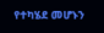የተካሄደ መሆኑን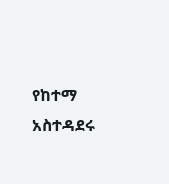የከተማ አስተዳደሩ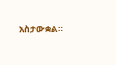አስታውቋል።